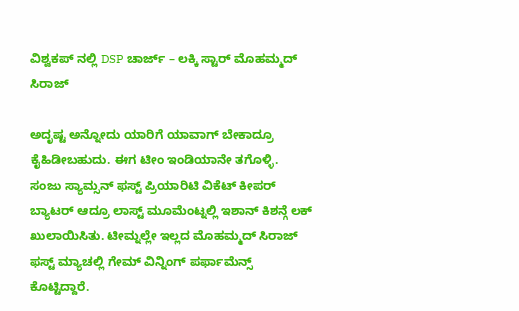ವಿಶ್ವಕಪ್ ನಲ್ಲಿ DSP ಚಾರ್ಜ್ – ಲಕ್ಕಿ ಸ್ಟಾರ್ ಮೊಹಮ್ಮದ್ ಸಿರಾಜ್

ಅದೃಷ್ಟ ಅನ್ನೋದು ಯಾರಿಗೆ ಯಾವಾಗ್ ಬೇಕಾದ್ರೂ ಕೈಹಿಡೀಬಹುದು. ಈಗ ಟೀಂ ಇಂಡಿಯಾನೇ ತಗೊಳ್ಳಿ. ಸಂಜು ಸ್ಯಾಮ್ಸನ್ ಫಸ್ಟ್ ಪ್ರಿಯಾರಿಟಿ ವಿಕೆಟ್ ಕೀಪರ್ ಬ್ಯಾಟರ್ ಆದ್ರೂ ಲಾಸ್ಟ್ ಮೂಮೆಂಟ್ನಲ್ಲಿ ಇಶಾನ್ ಕಿಶನ್ಗೆ ಲಕ್ ಖುಲಾಯಿಸಿತು. ಟೀಮ್ನಲ್ಲೇ ಇಲ್ಲದ ಮೊಹಮ್ಮದ್ ಸಿರಾಜ್ ಫಸ್ಟ್ ಮ್ಯಾಚಲ್ಲಿ ಗೇಮ್ ವಿನ್ನಿಂಗ್ ಪರ್ಫಾಮೆನ್ಸ್ ಕೊಟ್ಟಿದ್ದಾರೆ.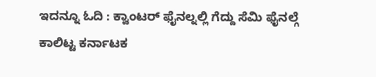ಇದನ್ನೂ ಓದಿ : ಕ್ವಾಂಟರ್ ಫೈನಲ್ನಲ್ಲಿ ಗೆದ್ದು ಸೆಮಿ ಫೈನಲ್ಗೆ ಕಾಲಿಟ್ಟ ಕರ್ನಾಟಕ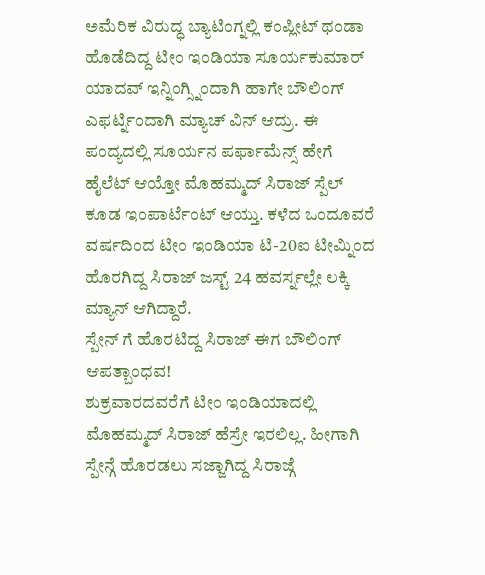ಅಮೆರಿಕ ವಿರುದ್ಧ ಬ್ಯಾಟಿಂಗ್ನಲ್ಲಿ ಕಂಪ್ಲೀಟ್ ಥಂಡಾ ಹೊಡೆದಿದ್ದ ಟೀಂ ಇಂಡಿಯಾ ಸೂರ್ಯಕುಮಾರ್ ಯಾದವ್ ಇನ್ನಿಂಗ್ಸ್ನಿಂದಾಗಿ ಹಾಗೇ ಬೌಲಿಂಗ್ ಎಫರ್ಟ್ನಿಂದಾಗಿ ಮ್ಯಾಚ್ ವಿನ್ ಆದ್ರು. ಈ ಪಂದ್ಯದಲ್ಲಿ ಸೂರ್ಯನ ಪರ್ಫಾಮೆನ್ಸ್ ಹೇಗೆ ಹೈಲೆಟ್ ಆಯ್ತೋ ಮೊಹಮ್ಮದ್ ಸಿರಾಜ್ ಸ್ಪೆಲ್ ಕೂಡ ಇಂಪಾರ್ಟೆಂಟ್ ಆಯ್ತು. ಕಳೆದ ಒಂದೂವರೆ ವರ್ಷದಿಂದ ಟೀಂ ಇಂಡಿಯಾ ಟಿ-20ಐ ಟೀಮ್ನಿಂದ ಹೊರಗಿದ್ದ ಸಿರಾಜ್ ಜಸ್ಟ್ 24 ಹವರ್ಸ್ನಲ್ಲೇ ಲಕ್ಕಿ ಮ್ಯಾನ್ ಆಗಿದ್ದಾರೆ.
ಸ್ಪೇನ್ ಗೆ ಹೊರಟಿದ್ದ ಸಿರಾಜ್ ಈಗ ಬೌಲಿಂಗ್ ಆಪತ್ಬಾಂಧವ!
ಶುಕ್ರವಾರದವರೆಗೆ ಟೀಂ ಇಂಡಿಯಾದಲ್ಲಿ ಮೊಹಮ್ಮದ್ ಸಿರಾಜ್ ಹೆಸ್ರೇ ಇರಲಿಲ್ಲ. ಹೀಗಾಗಿ ಸ್ಪೇನ್ಗೆ ಹೊರಡಲು ಸಜ್ಜಾಗಿದ್ದ ಸಿರಾಜ್ಗೆ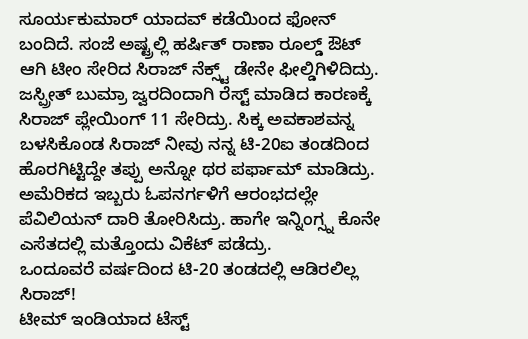ಸೂರ್ಯಕುಮಾರ್ ಯಾದವ್ ಕಡೆಯಿಂದ ಫೋನ್ ಬಂದಿದೆ. ಸಂಜೆ ಅಷ್ಟ್ರಲ್ಲಿ ಹರ್ಷಿತ್ ರಾಣಾ ರೂಲ್ಡ್ ಔಟ್ ಆಗಿ ಟೀಂ ಸೇರಿದ ಸಿರಾಜ್ ನೆಕ್ಸ್ಟ್ ಡೇನೇ ಫೀಲ್ಡಿಗಿಳಿದಿದ್ರು. ಜಸ್ಪ್ರೀತ್ ಬುಮ್ರಾ ಜ್ವರದಿಂದಾಗಿ ರೆಸ್ಟ್ ಮಾಡಿದ ಕಾರಣಕ್ಕೆ ಸಿರಾಜ್ ಪ್ಲೇಯಿಂಗ್ 11 ಸೇರಿದ್ರು. ಸಿಕ್ಕ ಅವಕಾಶವನ್ನ ಬಳಸಿಕೊಂಡ ಸಿರಾಜ್ ನೀವು ನನ್ನ ಟಿ-20ಐ ತಂಡದಿಂದ ಹೊರಗಿಟ್ಟಿದ್ದೇ ತಪ್ಪು ಅನ್ನೋ ಥರ ಪರ್ಫಾಮ್ ಮಾಡಿದ್ರು. ಅಮೆರಿಕದ ಇಬ್ಬರು ಓಪನರ್ಗಳಿಗೆ ಆರಂಭದಲ್ಲೇ ಪೆವಿಲಿಯನ್ ದಾರಿ ತೋರಿಸಿದ್ರು. ಹಾಗೇ ಇನ್ನಿಂಗ್ಸ್ನ ಕೊನೇ ಎಸೆತದಲ್ಲಿ ಮತ್ತೊಂದು ವಿಕೆಟ್ ಪಡೆದ್ರು.
ಒಂದೂವರೆ ವರ್ಷದಿಂದ ಟಿ-20 ತಂಡದಲ್ಲಿ ಆಡಿರಲಿಲ್ಲ ಸಿರಾಜ್!
ಟೀಮ್ ಇಂಡಿಯಾದ ಟೆಸ್ಟ್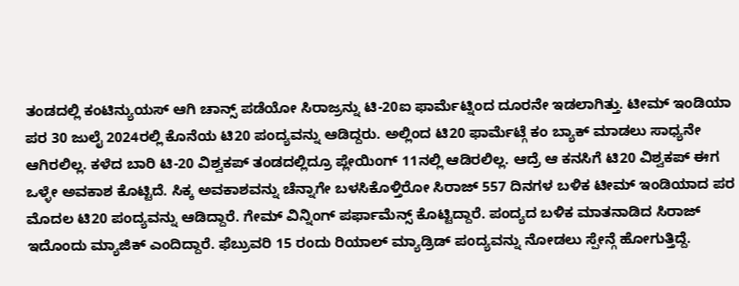ತಂಡದಲ್ಲಿ ಕಂಟಿನ್ಯುಯಸ್ ಆಗಿ ಚಾನ್ಸ್ ಪಡೆಯೋ ಸಿರಾಜ್ರನ್ನು ಟಿ-20ಐ ಫಾರ್ಮೆಟ್ನಿಂದ ದೂರನೇ ಇಡಲಾಗಿತ್ತು. ಟೀಮ್ ಇಂಡಿಯಾ ಪರ 30 ಜುಲೈ 2024ರಲ್ಲಿ ಕೊನೆಯ ಟಿ20 ಪಂದ್ಯವನ್ನು ಆಡಿದ್ದರು. ಅಲ್ಲಿಂದ ಟಿ20 ಫಾರ್ಮೆಟ್ಗೆ ಕಂ ಬ್ಯಾಕ್ ಮಾಡಲು ಸಾಧ್ಯನೇ ಆಗಿರಲಿಲ್ಲ. ಕಳೆದ ಬಾರಿ ಟಿ-20 ವಿಶ್ವಕಪ್ ತಂಡದಲ್ಲಿದ್ರೂ ಪ್ಲೇಯಿಂಗ್ 11ನಲ್ಲಿ ಆಡಿರಲಿಲ್ಲ. ಆದ್ರೆ ಆ ಕನಸಿಗೆ ಟಿ20 ವಿಶ್ವಕಪ್ ಈಗ ಒಳ್ಳೇ ಅವಕಾಶ ಕೊಟ್ಟಿದೆ. ಸಿಕ್ಕ ಅವಕಾಶವನ್ನು ಚೆನ್ನಾಗೇ ಬಳಸಿಕೊಳ್ತಿರೋ ಸಿರಾಜ್ 557 ದಿನಗಳ ಬಳಿಕ ಟೀಮ್ ಇಂಡಿಯಾದ ಪರ ಮೊದಲ ಟಿ20 ಪಂದ್ಯವನ್ನು ಆಡಿದ್ದಾರೆ. ಗೇಮ್ ವಿನ್ನಿಂಗ್ ಪರ್ಫಾಮೆನ್ಸ್ ಕೊಟ್ಟಿದ್ದಾರೆ. ಪಂದ್ಯದ ಬಳಿಕ ಮಾತನಾಡಿದ ಸಿರಾಜ್ ಇದೊಂದು ಮ್ಯಾಜಿಕ್ ಎಂದಿದ್ದಾರೆ. ಫೆಬ್ರುವರಿ 15 ರಂದು ರಿಯಾಲ್ ಮ್ಯಾಡ್ರಿಡ್ ಪಂದ್ಯವನ್ನು ನೋಡಲು ಸ್ಪೇನ್ಗೆ ಹೋಗುತ್ತಿದ್ದೆ.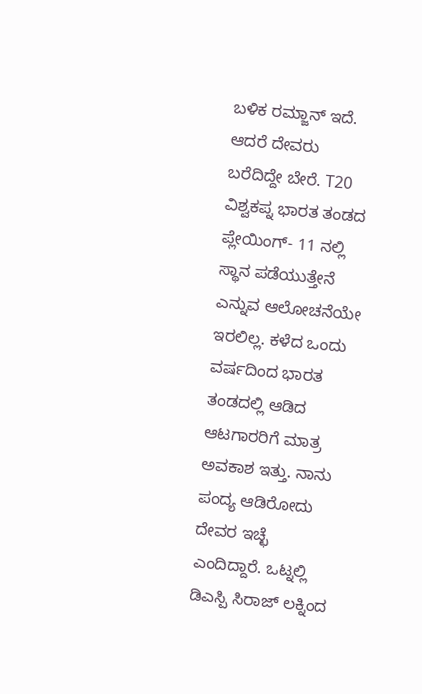ಬಳಿಕ ರಮ್ಜಾನ್ ಇದೆ. ಆದರೆ ದೇವರು ಬರೆದಿದ್ದೇ ಬೇರೆ. T20 ವಿಶ್ವಕಪ್ನ ಭಾರತ ತಂಡದ ಪ್ಲೇಯಿಂಗ್- 11 ನಲ್ಲಿ ಸ್ಥಾನ ಪಡೆಯುತ್ತೇನೆ ಎನ್ನುವ ಆಲೋಚನೆಯೇ ಇರಲಿಲ್ಲ. ಕಳೆದ ಒಂದು ವರ್ಷದಿಂದ ಭಾರತ ತಂಡದಲ್ಲಿ ಆಡಿದ ಆಟಗಾರರಿಗೆ ಮಾತ್ರ ಅವಕಾಶ ಇತ್ತು. ನಾನು ಪಂದ್ಯ ಆಡಿರೋದು ದೇವರ ಇಚ್ಛೆ ಎಂದಿದ್ದಾರೆ. ಒಟ್ನಲ್ಲಿ ಡಿಎಸ್ಪಿ ಸಿರಾಜ್ ಲಕ್ನಿಂದ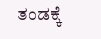ತಂಡಕ್ಕೆ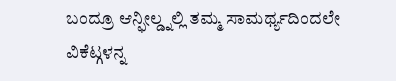ಬಂದ್ರೂ ಆನ್ಫೀಲ್ಡ್ನಲ್ಲಿ ತಮ್ಮ ಸಾಮರ್ಥ್ಯದಿಂದಲೇ ವಿಕೆಟ್ಗಳನ್ನ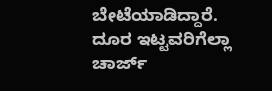ಬೇಟೆಯಾಡಿದ್ದಾರೆ. ದೂರ ಇಟ್ಟವರಿಗೆಲ್ಲಾ ಚಾರ್ಜ್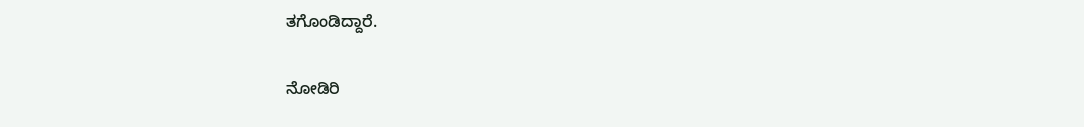ತಗೊಂಡಿದ್ದಾರೆ.

ನೋಡಿರಿ